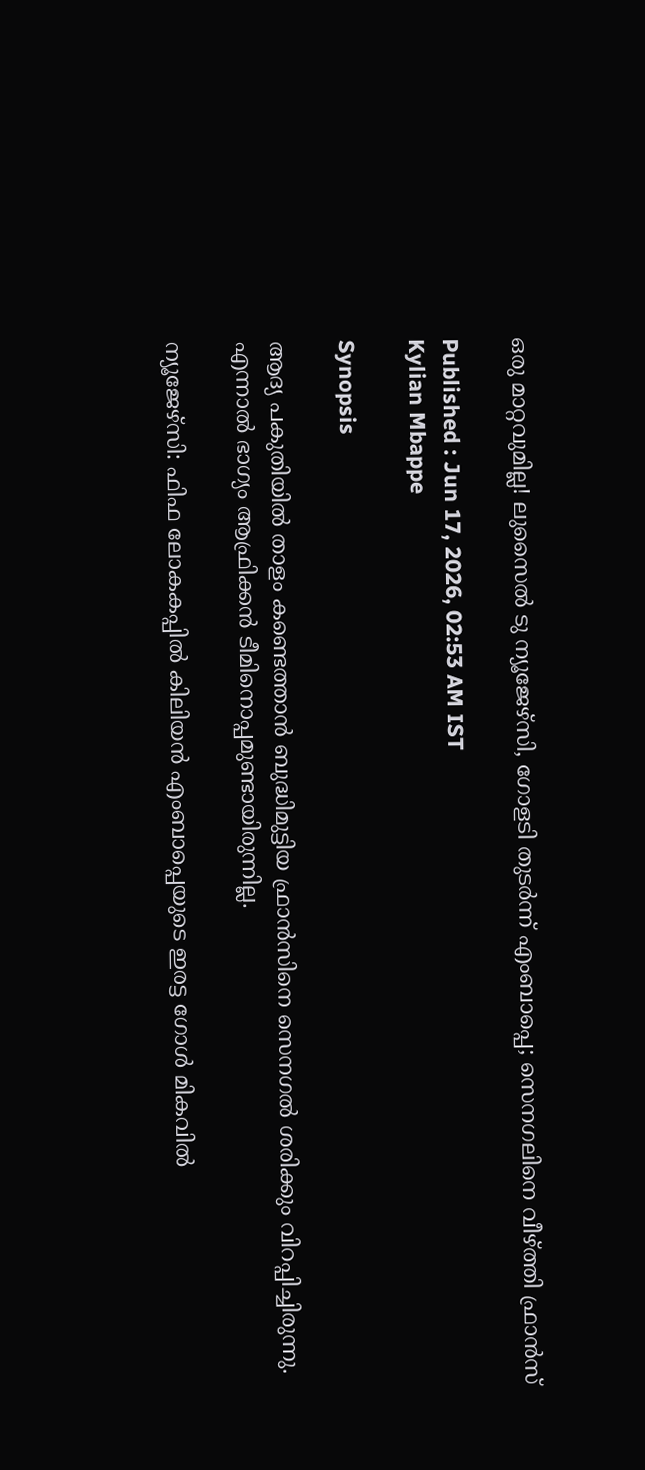ഒരു മാറ്റവുമില്ല! ലുസൈൽ ടു ന്യൂജേഴ്സി, ഗോളടി തുടര്‍ന്ന് എംബാപ്പെ; സെനഗലിനെ വീഴ്ത്തി ഫ്രാന്‍സ്

Published : Jun 17, 2026, 02:53 AM IST
Kylian Mbappe

Synopsis

ആദ്യ പകുതിയിൽ താളം കണ്ടെത്താൻ ബുദ്ധിമുട്ടിയ ഫ്രാൻസിനെ സെനഗൽ ശരിക്കും വിറപ്പിച്ചിരുന്നു. എന്നാൽ ഭാഗ്യം ആഫ്രിക്കൻ ടീമിനൊപ്പമുണ്ടായിരുന്നില്ല.

ന്യൂജേഴ്സി: ഫിഫ ലോകകപ്പില്‍ കിലിയന്‍ എംബാപ്പെയുടെ ഇരട്ട ഗോള്‍ മികവില്‍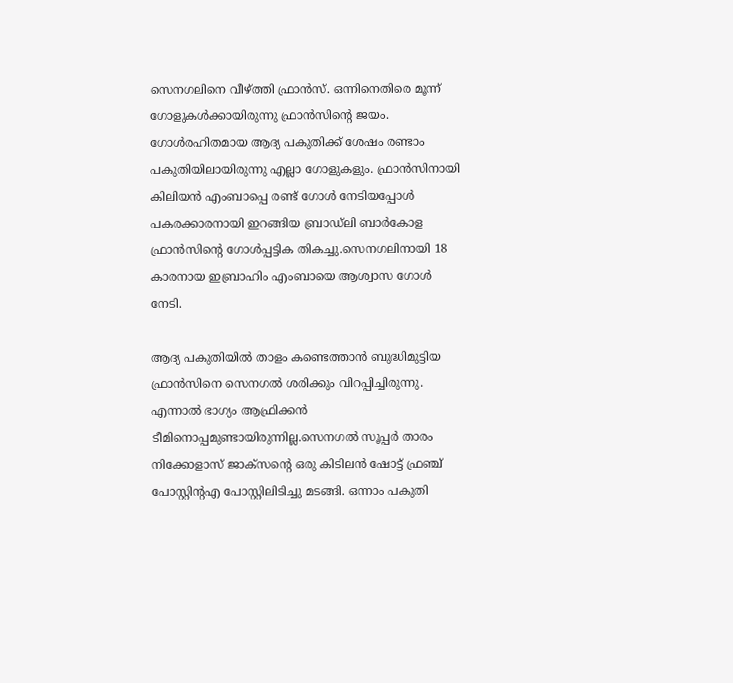സെനഗലിനെ വീഴ്ത്തി ഫ്രാന്‍സ്. ഒന്നിനെതിരെ മൂന്ന് ഗോളുകള്‍ക്കായിരുന്നു ഫ്രാന്‍സിന്‍റെ ജയം. ഗോള്‍രഹിതമായ ആദ്യ പകുതിക്ക് ശേഷം രണ്ടാം പകുതിയിലായിരുന്നു എല്ലാ ഗോളുകളും. ഫ്രാന്‍സിനായി കിലിയന്‍ എംബാപ്പെ രണ്ട് ഗോള്‍ നേടിയപ്പോൾ പകരക്കാരനായി ഇറങ്ങിയ ബ്രാഡ്‌ലി ബാർകോള ഫ്രാന്‍സിന്‍റെ ഗോള്‍പ്പട്ടിക തികച്ചു.സെനഗലിനായി 18 കാരനായ ഇബ്രാഹിം എംബായെ ആശ്വാസ ഗോൾ നേടി.

ആദ്യ പകുതിയിൽ താളം കണ്ടെത്താൻ ബുദ്ധിമുട്ടിയ ഫ്രാൻസിനെ സെനഗൽ ശരിക്കും വിറപ്പിച്ചിരുന്നു. എന്നാൽ ഭാഗ്യം ആഫ്രിക്കൻ ടീമിനൊപ്പമുണ്ടായിരുന്നില്ല.സെനഗൽ സൂപ്പർ താരം നിക്കോളാസ് ജാക്‌സന്‍റെ ഒരു കിടിലൻ ഷോട്ട് ഫ്രഞ്ച് പോസ്റ്റിന്‍റഎ പോസ്റ്റിലിടിച്ചു മടങ്ങി. ഒന്നാം പകുതി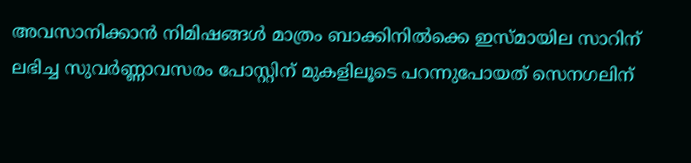അവസാനിക്കാൻ നിമിഷങ്ങൾ മാത്രം ബാക്കിനിൽക്കെ ഇസ്മായില സാറിന് ലഭിച്ച സുവർണ്ണാവസരം പോസ്റ്റിന് മുകളിലൂടെ പറന്നുപോയത് സെനഗലിന്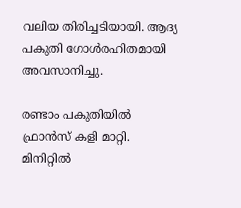വലിയ തിരിച്ചടിയായി. ആദ്യ പകുതി ഗോൾരഹിതമായി അവസാനിച്ചു.

രണ്ടാം പകുതിയിൽ ഫ്രാൻസ് കളി മാറ്റി. മിനിറ്റിൽ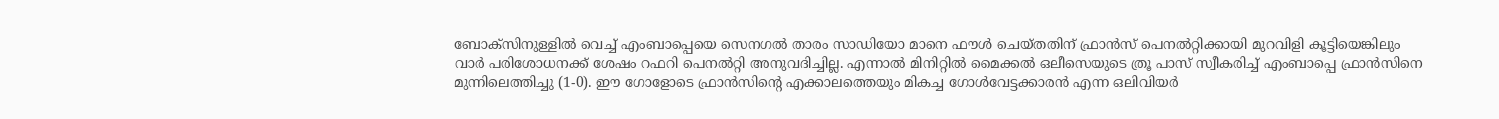ബോക്സിനുള്ളിൽ വെച്ച് എംബാപ്പെയെ സെനഗൽ താരം സാഡിയോ മാനെ ഫൗൾ ചെയ്തതിന് ഫ്രാന്‍സ് പെനൽറ്റിക്കായി മുറവിളി കൂട്ടിയെങ്കിലും വാര്‍ പരിശോധനക്ക് ശേഷം റഫറി പെനൽറ്റി അനുവദിച്ചില്ല. എന്നാല്‍ മിനിറ്റിൽ മൈക്കൽ ഒലീസെയുടെ ത്രൂ പാസ് സ്വീകരിച്ച് എംബാപ്പെ ഫ്രാൻസിനെ മുന്നിലെത്തിച്ചു (1-0). ഈ ഗോളോടെ ഫ്രാൻസിന്‍റെ എക്കാലത്തെയും മികച്ച ഗോൾവേട്ടക്കാരൻ എന്ന ഒലിവിയർ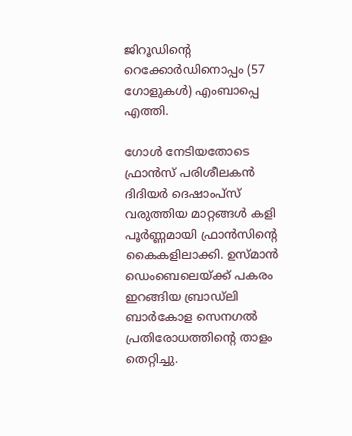ജിറൂഡിന്റെ റെക്കോർഡിനൊപ്പം (57 ഗോളുകൾ) എംബാപ്പെ എത്തി.

ഗോൾ നേടിയതോടെ ഫ്രാൻസ് പരിശീലകൻ ദിദിയർ ദെഷാംപ്സ് വരുത്തിയ മാറ്റങ്ങൾ കളി പൂർണ്ണമായി ഫ്രാൻസിന്‍റെ കൈകളിലാക്കി. ഉസ്മാൻ ഡെംബെലെയ്ക്ക് പകരം ഇറങ്ങിയ ബ്രാഡ്‌ലി ബാർകോള സെനഗൽ പ്രതിരോധത്തിന്‍റെ താളം തെറ്റിച്ചു.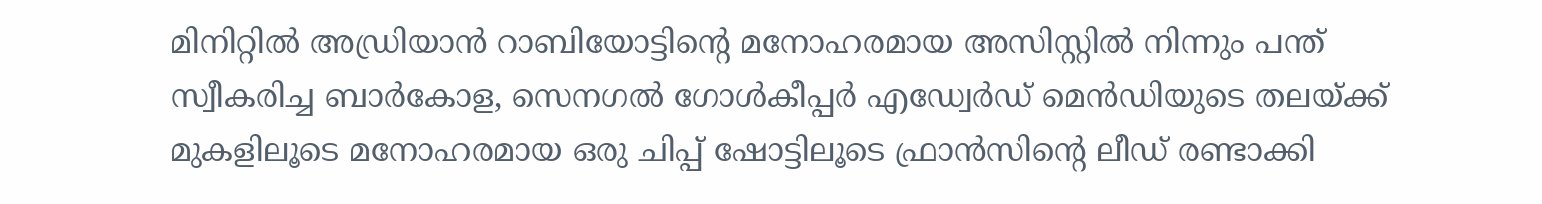മിനിറ്റിൽ അഡ്രിയാൻ റാബിയോട്ടിന്‍റെ മനോഹരമായ അസിസ്റ്റിൽ നിന്നും പന്ത് സ്വീകരിച്ച ബാർകോള, സെനഗൽ ഗോൾകീപ്പർ എഡ്വേർഡ് മെൻഡിയുടെ തലയ്ക്ക് മുകളിലൂടെ മനോഹരമായ ഒരു ചിപ്പ് ഷോട്ടിലൂടെ ഫ്രാൻസിന്‍റെ ലീഡ് രണ്ടാക്കി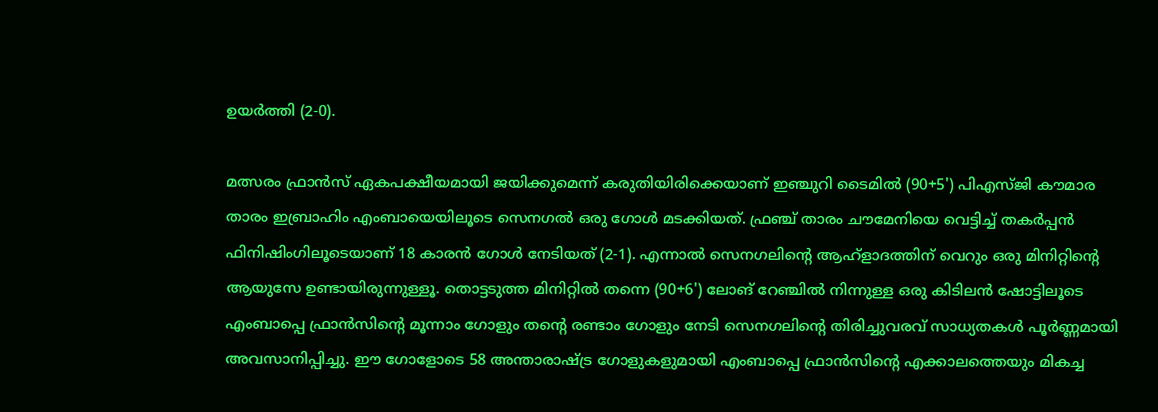ഉയർത്തി (2-0).

മത്സരം ഫ്രാൻസ് ഏകപക്ഷീയമായി ജയിക്കുമെന്ന് കരുതിയിരിക്കെയാണ് ഇഞ്ചുറി ടൈമിൽ (90+5') പിഎസ്ജി കൗമാര താരം ഇബ്രാഹിം എംബായെയിലൂടെ സെനഗൽ ഒരു ഗോൾ മടക്കിയത്. ഫ്രഞ്ച് താരം ചൗമേനിയെ വെട്ടിച്ച് തകർപ്പൻ ഫിനിഷിംഗിലൂടെയാണ് 18 കാരൻ ഗോൾ നേടിയത് (2-1). എന്നാൽ സെനഗലിന്‍റെ ആഹ്ളാദത്തിന് വെറും ഒരു മിനിറ്റിന്‍റെ ആയുസേ ഉണ്ടായിരുന്നുള്ളൂ. തൊട്ടടുത്ത മിനിറ്റിൽ തന്നെ (90+6') ലോങ് റേഞ്ചിൽ നിന്നുള്ള ഒരു കിടിലൻ ഷോട്ടിലൂടെ എംബാപ്പെ ഫ്രാൻസിന്‍റെ മൂന്നാം ഗോളും തന്‍റെ രണ്ടാം ഗോളും നേടി സെനഗലിന്‍റെ തിരിച്ചുവരവ് സാധ്യതകൾ പൂർണ്ണമായി അവസാനിപ്പിച്ചു. ഈ ഗോളോടെ 58 അന്താരാഷ്ട്ര ഗോളുകളുമായി എംബാപ്പെ ഫ്രാൻസിന്‍റെ എക്കാലത്തെയും മികച്ച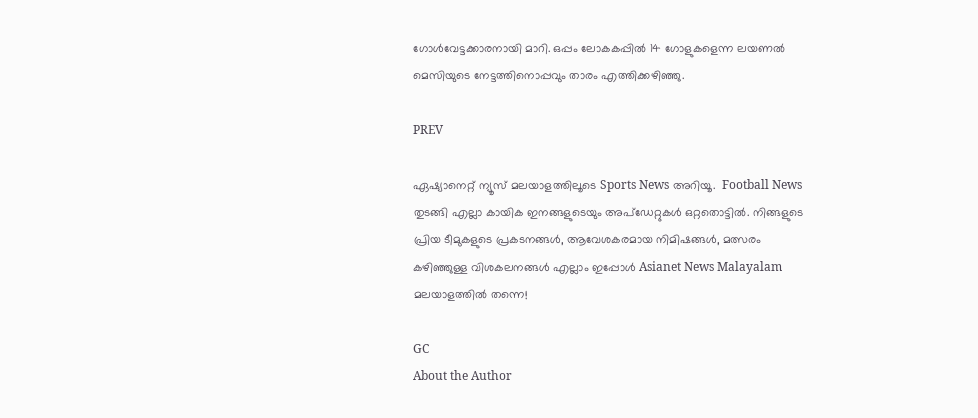ഗോൾവേട്ടക്കാരനായി മാറി. ഒപ്പം ലോകകപ്പിൽ 14 ഗോളുകളെന്ന ലയണൽ മെസിയുടെ നേട്ടത്തിനൊപ്പവും താരം എത്തിക്കഴിഞ്ഞു.

PREV

ഏഷ്യാനെറ്റ് ന്യൂസ് മലയാളത്തിലൂടെ Sports News അറിയൂ.  Football News തുടങ്ങി എല്ലാ കായിക ഇനങ്ങളുടെയും അപ്‌ഡേറ്റുകൾ ഒറ്റതൊട്ടിൽ. നിങ്ങളുടെ പ്രിയ ടീമുകളുടെ പ്രകടനങ്ങൾ, ആവേശകരമായ നിമിഷങ്ങൾ, മത്സരം കഴിഞ്ഞുള്ള വിശകലനങ്ങൾ എല്ലാം ഇപ്പോൾ Asianet News Malayalam മലയാളത്തിൽ തന്നെ!

GC
About the Author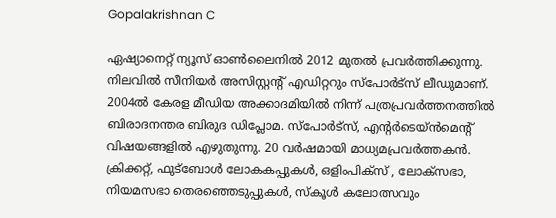Gopalakrishnan C

ഏഷ്യാനെറ്റ് ന്യൂസ് ഓണ്‍ലൈനില്‍ 2012 മുതല്‍ പ്രവര്‍ത്തിക്കുന്നു. നിലവില്‍ സീനിയര്‍ അസിസ്റ്റന്‍റ് എഡിറ്ററും സ്പോർട്സ് ലീഡുമാണ്. 2004ൽ കേരള മീഡിയ അക്കാദമിയില്‍ നിന്ന് പത്രപ്രവര്‍ത്തനത്തില്‍ ബിരാദനന്തര ബിരുദ ഡിപ്ലോമ. സ്പോര്‍ട്സ്, എന്‍റര്‍ടെയ്ൻമെന്‍റ് വിഷയങ്ങളില്‍ എഴുതുന്നു. 20 വര്‍ഷമായി മാധ്യമപ്രവര്‍ത്തകൻ. ക്രിക്കറ്റ്, ഫുട്ബോള്‍ ലോകകപ്പുകൾ, ഒളിംപിക്സ് , ലോക്സഭാ, നിയമസഭാ തെരഞ്ഞെടുപ്പുകള്‍, സ്കൂള്‍ കലോത്സവും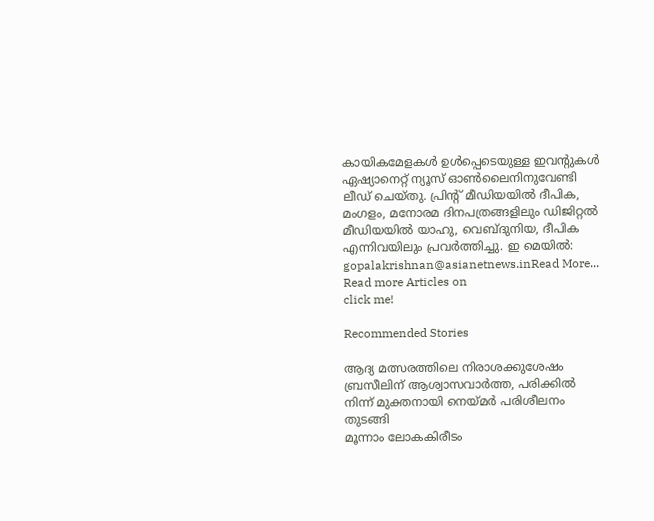കായികമേളകള്‍ ഉള്‍പ്പെടെയുള്ള ഇവന്‍റുകള്‍ ഏഷ്യാനെറ്റ് ന്യൂസ് ഓണ്‍ലൈനിനുവേണ്ടി ലീഡ് ചെയ്തു. പ്രിന്‍റ് മീഡിയയില്‍ ദീപിക, മംഗളം, മനോരമ ദിനപത്രങ്ങളിലും ഡിജിറ്റൽ മീഡിയയില്‍ യാഹു, വെബ്ദുനിയ, ദീപിക എന്നിവയിലും പ്രവര്‍ത്തിച്ചു. ഇ മെയില്‍: gopalakrishnan@asianetnews.inRead More...
Read more Articles on
click me!

Recommended Stories

ആദ്യ മത്സരത്തിലെ നിരാശക്കുശേഷം ബ്രസീലിന് ആശ്വാസവാര്‍ത്ത, പരിക്കിൽ നിന്ന് മുക്തനായി നെയ്മർ പരിശീലനം തുടങ്ങി
മൂന്നാം ലോകകിരീടം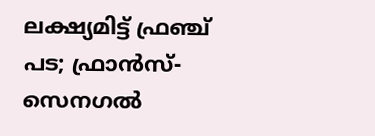ലക്ഷ്യമിട്ട് ഫ്രഞ്ച് പട; ഫ്രാൻസ്- സെനഗൽ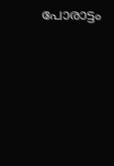പോരാട്ടം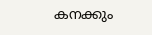കനക്കും